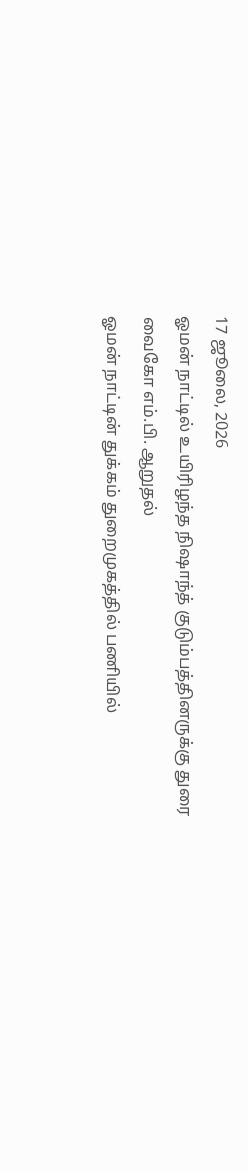17 ஜூலை, 2026
ஓமன் நாட்டில் உயிரிழந்த நிஷாந்த் குடும்பத்தினருக்கு துரை வைகோ எம்.பி. ஆறுதல்
ஓமன் நாட்டின் துக்கம் துறைமுகத்தில் பணியில்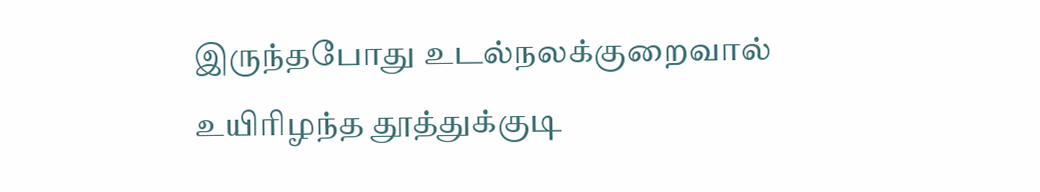இருந்தபோது உடல்நலக்குறைவால் உயிரிழந்த தூத்துக்குடி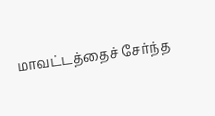மாவட்டத்தைச் சேர்ந்த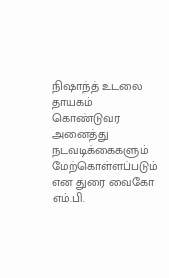நிஷாந்த் உடலை தாயகம் கொண்டுவர அனைத்து நடவடிக்கைகளும் மேற்கொள்ளப்படும் என துரை வைகோ எம்.பி.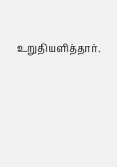உறுதியளித்தார்.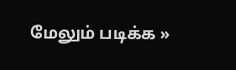மேலும் படிக்க »